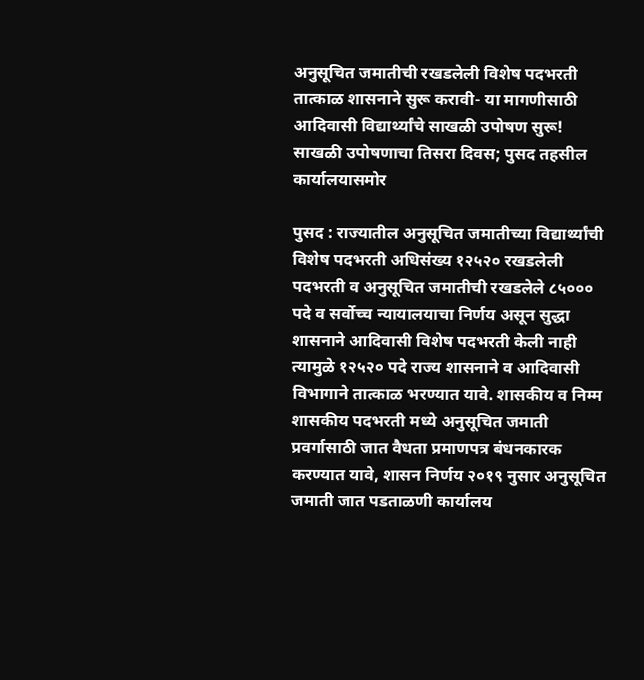अनुसूचित जमातीची रखडलेली विशेष पदभरती तात्काळ शासनाने सुरू करावी- या मागणीसाठी आदिवासी विद्यार्थ्यांचे साखळी उपोषण सुरू!
साखळी उपोषणाचा तिसरा दिवस; पुसद तहसील कार्यालयासमोर

पुसद : राज्यातील अनुसूचित जमातीच्या विद्यार्थ्यांची विशेष पदभरती अधिसंख्य १२५२० रखडलेली पदभरती व अनुसूचित जमातीची रखडलेले ८५००० पदे व सर्वोच्च न्यायालयाचा निर्णय असून सुद्धा शासनाने आदिवासी विशेष पदभरती केली नाही त्यामुळे १२५२० पदे राज्य शासनाने व आदिवासी विभागाने तात्काळ भरण्यात यावे. शासकीय व निम्म शासकीय पदभरती मध्ये अनुसूचित जमाती प्रवर्गासाठी जात वैधता प्रमाणपत्र बंधनकारक करण्यात यावे, शासन निर्णय २०१९ नुसार अनुसूचित जमाती जात पडताळणी कार्यालय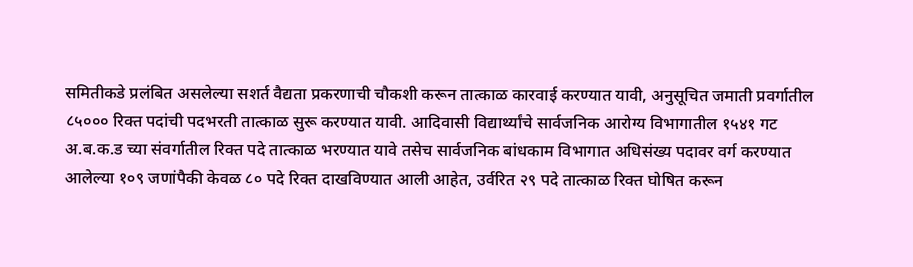समितीकडे प्रलंबित असलेल्या सशर्त वैद्यता प्रकरणाची चौकशी करून तात्काळ कारवाई करण्यात यावी, अनुसूचित जमाती प्रवर्गातील ८५००० रिक्त पदांची पदभरती तात्काळ सुरू करण्यात यावी. आदिवासी विद्यार्थ्यांचे सार्वजनिक आरोग्य विभागातील १५४१ गट अ.ब.क.ड च्या संवर्गातील रिक्त पदे तात्काळ भरण्यात यावे तसेच सार्वजनिक बांधकाम विभागात अधिसंख्य पदावर वर्ग करण्यात आलेल्या १०९ जणांपैकी केवळ ८० पदे रिक्त दाखविण्यात आली आहेत, उर्वरित २९ पदे तात्काळ रिक्त घोषित करून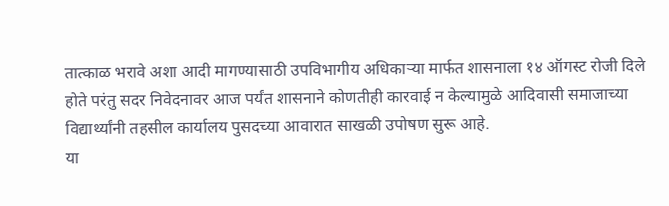तात्काळ भरावे अशा आदी मागण्यासाठी उपविभागीय अधिकाऱ्या मार्फत शासनाला १४ ऑगस्ट रोजी दिले होते परंतु सदर निवेदनावर आज पर्यंत शासनाने कोणतीही कारवाई न केल्यामुळे आदिवासी समाजाच्या विद्यार्थ्यांनी तहसील कार्यालय पुसदच्या आवारात साखळी उपोषण सुरू आहे.
या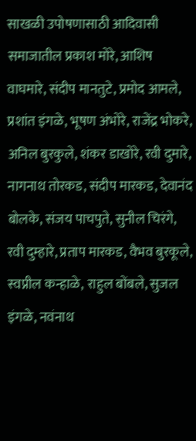साखळी उपोषणासाठी आदिवासी समाजातील प्रकाश मोरे, आशिष वाघमारे, संदीप मानतुटे, प्रमोद आमले, प्रशांत इंगळे, भूषण अंभोरे, राजेंद्र भोकरे, अनिल बुरकुले, शंकर डाखोरे, रवी दुमारे, नागनाथ तोरकड, संदीप मारकड, देवानंद बोलके, संजय पाचपुते, सुनील चिरंगे, रवी दुम्हारे, प्रताप मारकड, वैभव बुरकूले, स्वप्नील कन्हाळे, राहुल बोंबले, सुजल इंगळे, नवंनाथ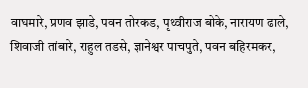वाघमारे, प्रणव झाडे, पवन तोरकड, पृथ्वीराज बोके, नारायण ढाले, शिवाजी तांबारे, राहुल तडसे, ज्ञानेश्वर पाचपुते, पवन बहिरमकर,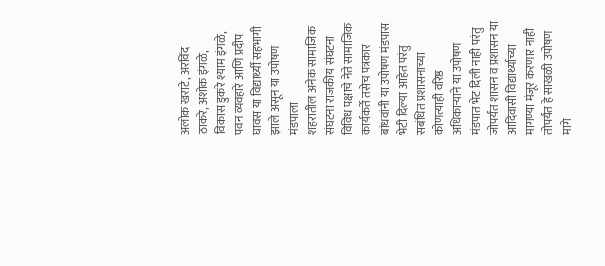अलोक खराटे, अरविंद ठाकरे, अशोक इंगळे, विकास डुकरे श्याम इंगळे, पवन व्यवहारे आणि प्रदीप घावस या विद्यार्थ्यी सहभागी झाले असून या उपोषण मंडपाला
शहरातील अनेक सामाजिक संघटना राजकीय संघटना विविध पक्षाचे नेते सामाजिक कार्यकर्ते तसेच पत्रकार बांधवांनी या उपोषण मंडपास भेटी दिल्या आहेत परंतु सबंधित प्रशासनाच्या कोणत्याही वरिष्ठ अधिकाऱ्याने या उपोषण मंडपात भेट दिली नाही परंतु जोपर्यंत शासन व प्रशासन या आदिवासी विद्यार्थ्याच्या मागण्या मंजूर करणार नाही तोपर्यंत हे साखळी उपोषण मागे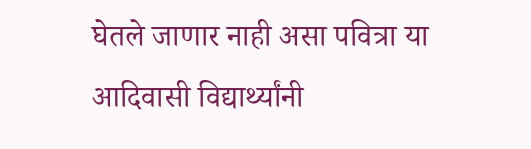घेतले जाणार नाही असा पवित्रा या आदिवासी विद्यार्थ्यांनी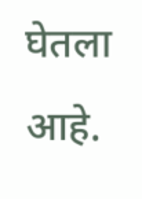घेतला आहे.